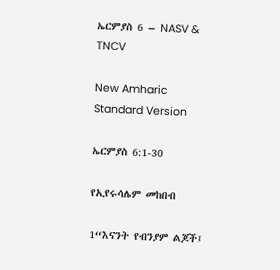ኤርምያስ 6 – NASV & TNCV

New Amharic Standard Version

ኤርምያስ 6:1-30

የኢየሩሳሌም መከበብ

1“እናንት የብንያም ልጆች፤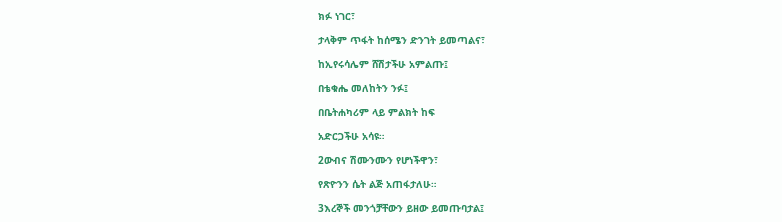ክፉ ነገር፣

ታላቅም ጥፋት ከሰሜን ድንገት ይመጣልና፣

ከኢየሩሳሌም ሸሽታችሁ አምልጡ፤

በቴቁሔ መለከትን ንፉ፤

በቤትሐካሪም ላይ ምልክት ከፍ

አድርጋችሁ አሳዩ።

2ውብና ሽሙንሙን የሆነችዋን፣

የጽዮንን ሴት ልጅ አጠፋታለሁ።

3እረኞች መንጎቻቸውን ይዘው ይመጡባታል፤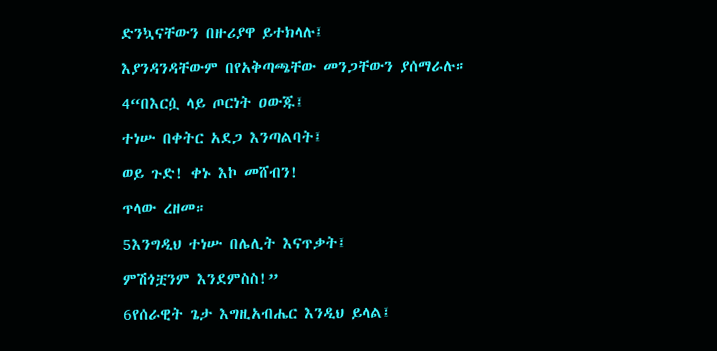ድንኳናቸውን በዙሪያዋ ይተክላሉ፤

እያንዳንዳቸውም በየአቅጣጫቸው መንጋቸውን ያሰማራሉ።

4“በእርሷ ላይ ጦርነት ዐውጁ፤

ተነሡ በቀትር አደጋ እንጣልባት፤

ወይ ጉድ! ቀኑ እኮ መሸብን!

ጥላው ረዘመ።

5እንግዲህ ተነሡ በሌሊት እናጥቃት፤

ምሽጎቿንም እንደምስስ!”

6የሰራዊት ጌታ እግዚአብሔር እንዲህ ይላል፤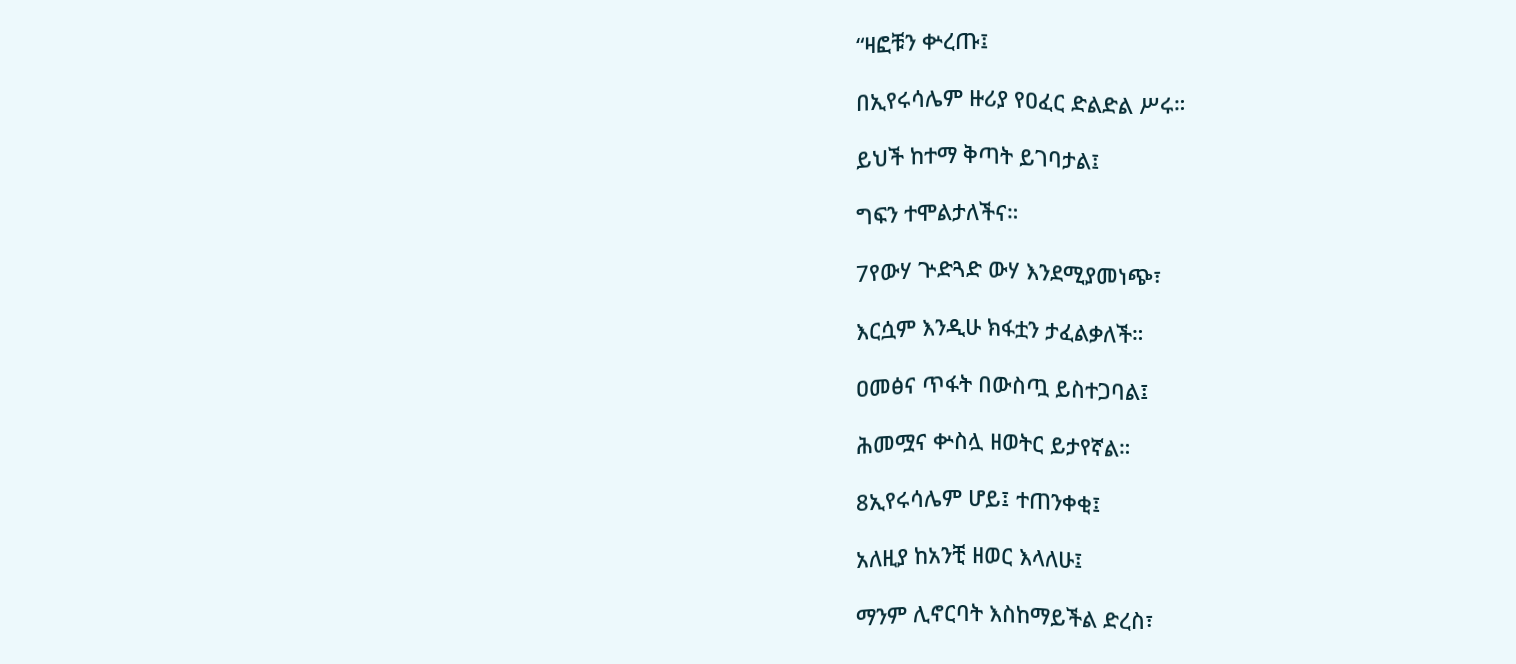“ዛፎቹን ቍረጡ፤

በኢየሩሳሌም ዙሪያ የዐፈር ድልድል ሥሩ።

ይህች ከተማ ቅጣት ይገባታል፤

ግፍን ተሞልታለችና።

7የውሃ ጕድጓድ ውሃ እንደሚያመነጭ፣

እርሷም እንዲሁ ክፋቷን ታፈልቃለች።

ዐመፅና ጥፋት በውስጧ ይስተጋባል፤

ሕመሟና ቍስሏ ዘወትር ይታየኛል።

8ኢየሩሳሌም ሆይ፤ ተጠንቀቂ፤

አለዚያ ከአንቺ ዘወር እላለሁ፤

ማንም ሊኖርባት እስከማይችል ድረስ፣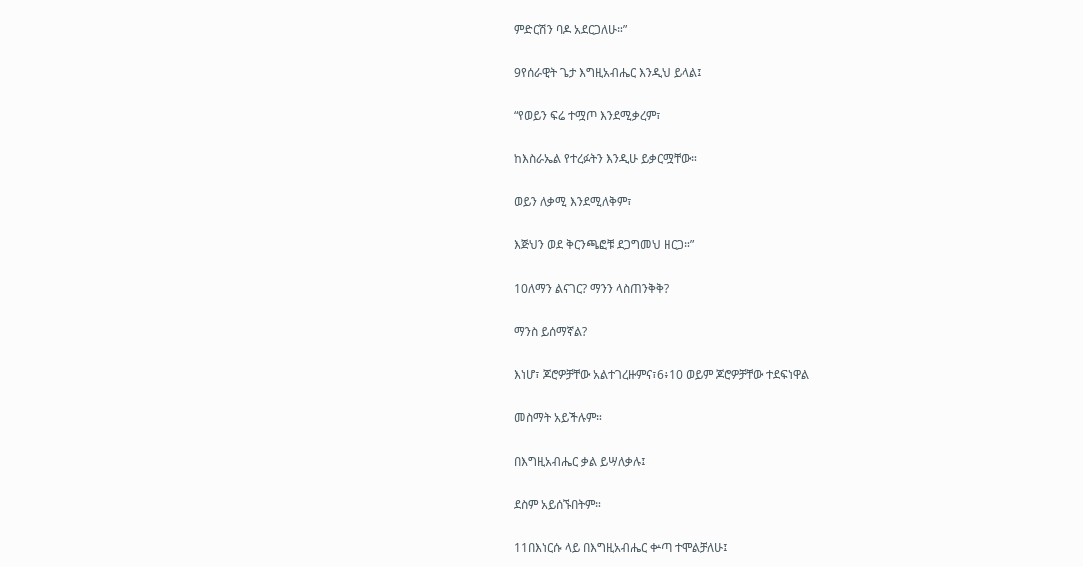ምድርሽን ባዶ አደርጋለሁ።”

9የሰራዊት ጌታ እግዚአብሔር እንዲህ ይላል፤

“የወይን ፍሬ ተሟጦ እንደሚቃረም፣

ከእስራኤል የተረፉትን እንዲሁ ይቃርሟቸው።

ወይን ለቃሚ እንደሚለቅም፣

እጅህን ወደ ቅርንጫፎቹ ደጋግመህ ዘርጋ።”

10ለማን ልናገር? ማንን ላስጠንቅቅ?

ማንስ ይሰማኛል?

እነሆ፣ ጆሮዎቻቸው አልተገረዙምና፣6፥10 ወይም ጆሮዎቻቸው ተደፍነዋል

መስማት አይችሉም።

በእግዚአብሔር ቃል ይሣለቃሉ፤

ደስም አይሰኙበትም።

11በእነርሱ ላይ በእግዚአብሔር ቍጣ ተሞልቻለሁ፤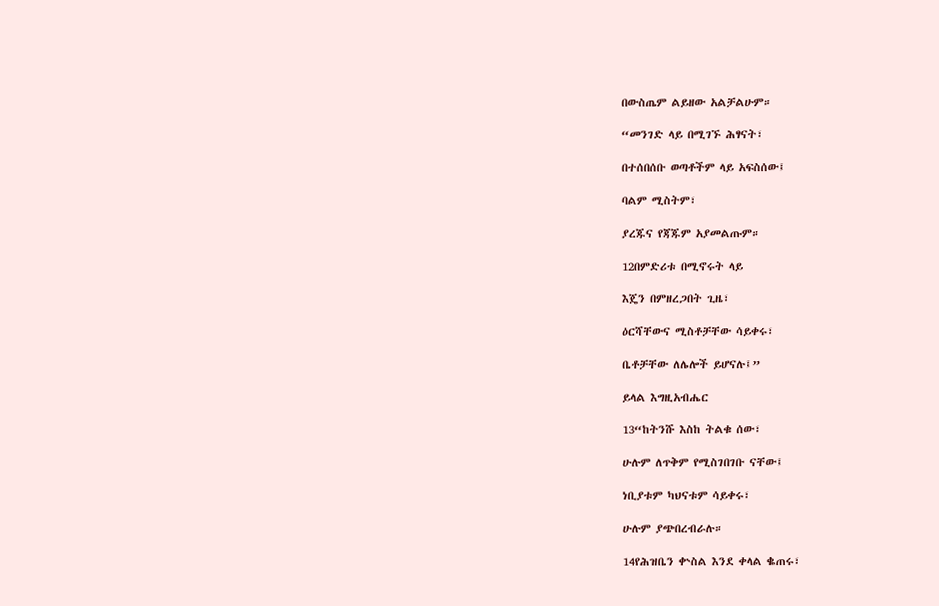በውስጤም ልይዘው አልቻልሁም።

“መንገድ ላይ በሚገኙ ሕፃናት፣

በተሰበሰቡ ወጣቶችም ላይ አፍስሰው፤

ባልም ሚስትም፣

ያረጁና የጃጁም አያመልጡም።

12በምድሪቱ በሚኖሩት ላይ

እጄን በምዘረጋበት ጊዜ፣

ዕርሻቸውና ሚስቶቻቸው ሳይቀሩ፣

ቤቶቻቸው ለሌሎች ይሆናሉ፤”

ይላል እግዚአብሔር

13“ከትንሹ እስከ ትልቁ ሰው፣

ሁሉም ለጥቅም የሚስገበገቡ ናቸው፤

ነቢያቱም ካህናቱም ሳይቀሩ፣

ሁሉም ያጭበረብራሉ።

14የሕዝቤን ቍስል እንደ ቀላል ቈጠሩ፣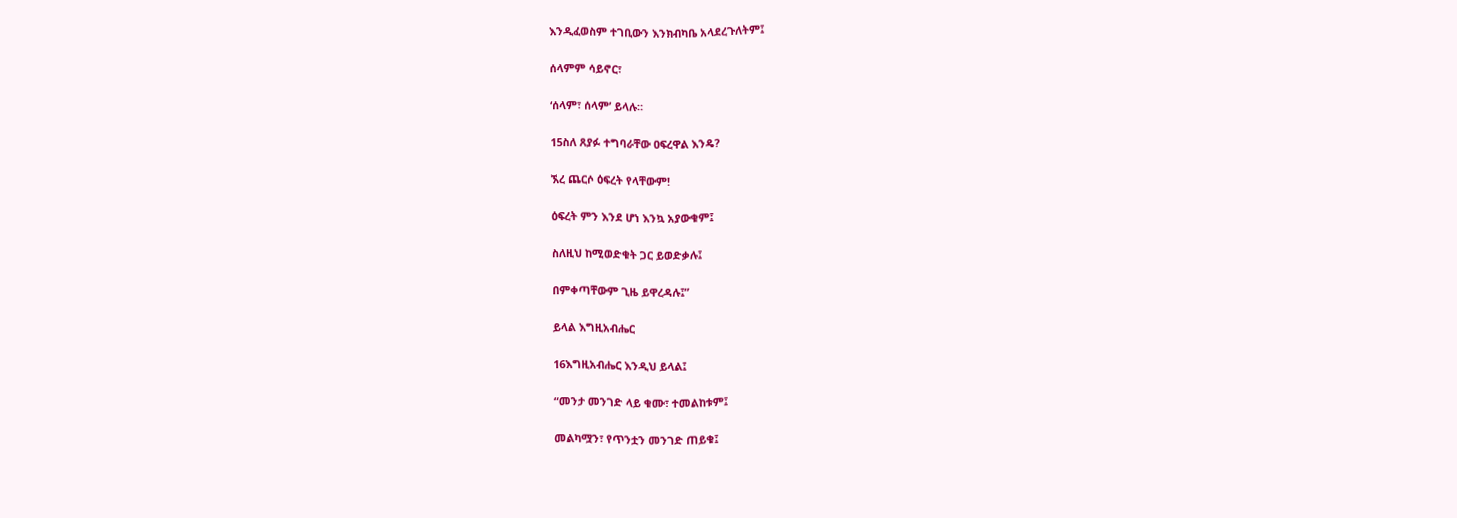እንዲፈወስም ተገቢውን እንክብካቤ አላደረጉለትም፤

ሰላምም ሳይኖር፣

‘ሰላም፣ ሰላም’ ይላሉ።

15ስለ ጸያፉ ተግባራቸው ዐፍረዋል እንዴ?

ኧረ ጨርሶ ዕፍረት የላቸውም!

ዕፍረት ምን እንደ ሆነ እንኳ አያውቁም፤

ስለዚህ ከሚወድቁት ጋር ይወድቃሉ፤

በምቀጣቸውም ጊዜ ይዋረዳሉ፤”

ይላል እግዚአብሔር

16እግዚአብሔር እንዲህ ይላል፤

“መንታ መንገድ ላይ ቁሙ፣ ተመልከቱም፤

መልካሟን፣ የጥንቷን መንገድ ጠይቁ፤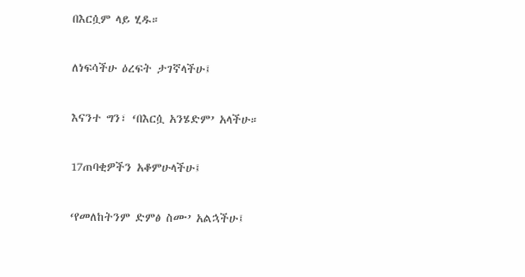በእርሷም ላይ ሂዱ።

ለነፍሳችሁ ዕረፍት ታገኛላችሁ፤

እናንተ ግን፣ ‘በእርሷ አንሄድም’ አላችሁ።

17ጠባቂዎችን አቆምሁላችሁ፤

‘የመለከትንም ድምፅ ስሙ’ አልኋችሁ፤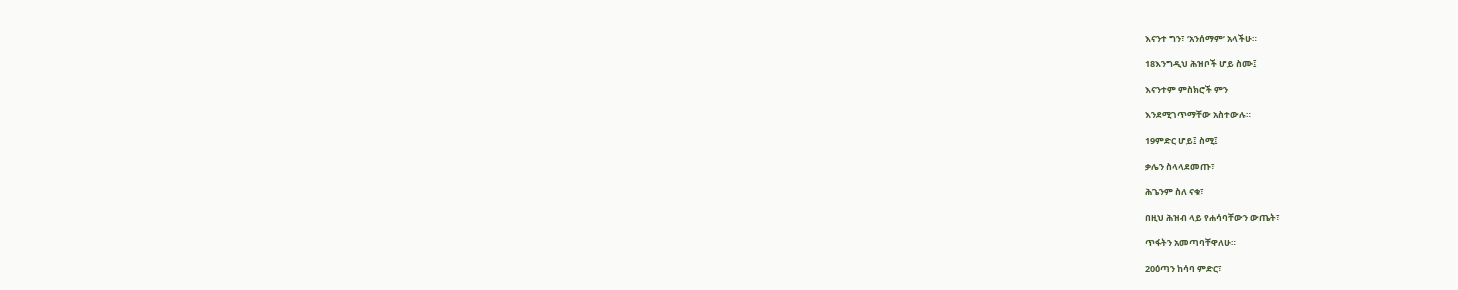እናንተ ግን፣ ‘አንሰማም’ አላችሁ።

18እንግዲህ ሕዝቦች ሆይ ስሙ፤

እናንተም ምስክሮች ምን

እንደሚገጥማቸው አስተውሉ።

19ምድር ሆይ፤ ስሚ፤

ቃሌን ስላላደመጡ፣

ሕጌንም ስለ ናቁ፣

በዚህ ሕዝብ ላይ የሐሳባቸውን ውጤት፣

ጥፋትን አመጣባቸዋለሁ።

20ዕጣን ከሳባ ምድር፣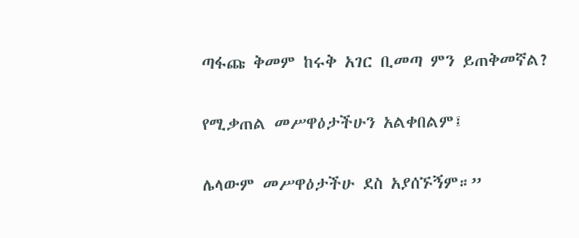ጣፋጩ ቅመም ከሩቅ አገር ቢመጣ ምን ይጠቅመኛል?

የሚቃጠል መሥዋዕታችሁን አልቀበልም፤

ሌላውም መሥዋዕታችሁ ደስ አያሰኙኝም።”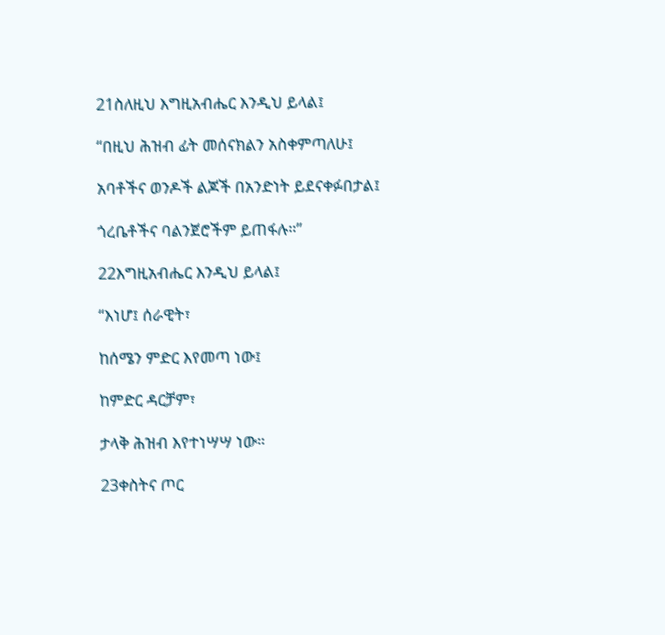21ስለዚህ እግዚአብሔር እንዲህ ይላል፤

“በዚህ ሕዝብ ፊት መሰናክልን አስቀምጣለሁ፤

አባቶችና ወንዶች ልጆች በአንድነት ይደናቀፉበታል፤

ጎረቤቶችና ባልንጀሮችም ይጠፋሉ።”

22እግዚአብሔር እንዲህ ይላል፤

“እነሆ፤ ሰራዊት፣

ከሰሜን ምድር እየመጣ ነው፤

ከምድር ዳርቻም፣

ታላቅ ሕዝብ እየተነሣሣ ነው።

23ቀስትና ጦር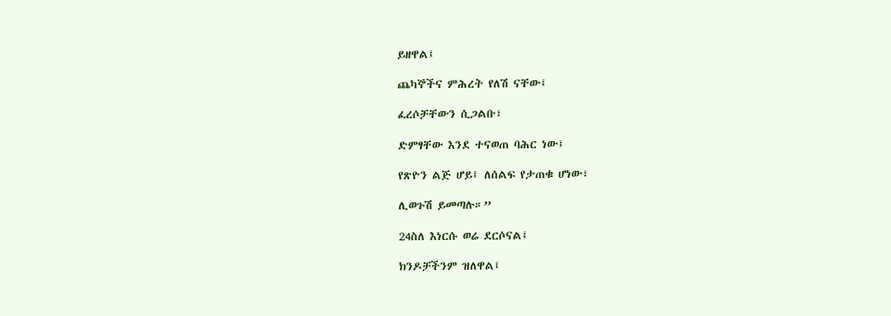ይዘዋል፤

ጨካኞችና ምሕረት የለሽ ናቸው፤

ፈረሶቻቸውን ሲጋልቡ፣

ድምፃቸው እንደ ተናወጠ ባሕር ነው፤

የጽዮን ልጅ ሆይ፤ ለሰልፍ የታጠቁ ሆነው፣

ሊወጉሽ ይመጣሉ።”

24ስለ እነርሱ ወሬ ደርሶናል፤

ክንዶቻችንም ዝለዋል፤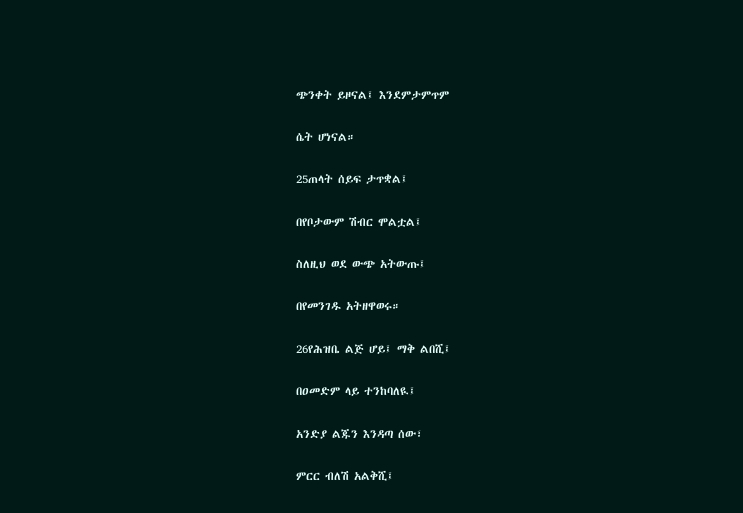ጭንቀት ይዞናል፤ እንደምታምጥም

ሴት ሆነናል።

25ጠላት ሰይፍ ታጥቋል፤

በየቦታውም ሽብር ሞልቷል፤

ስለዚህ ወደ ውጭ አትውጡ፤

በየመንገዱ አትዘዋወሩ።

26የሕዝቤ ልጅ ሆይ፤ ማቅ ልበሺ፤

በዐመድም ላይ ተንከባለዪ፤

አንድያ ልጁን እንዳጣ ሰው፣

ምርር ብለሽ አልቅሺ፤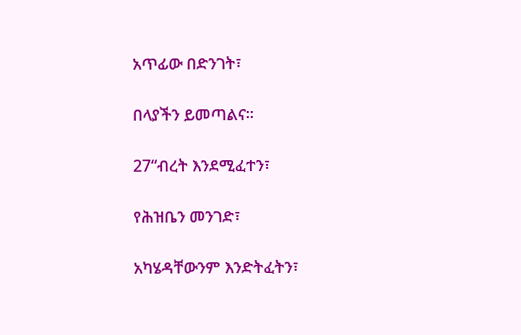አጥፊው በድንገት፣

በላያችን ይመጣልና።

27“ብረት እንደሚፈተን፣

የሕዝቤን መንገድ፣

አካሄዳቸውንም እንድትፈትን፣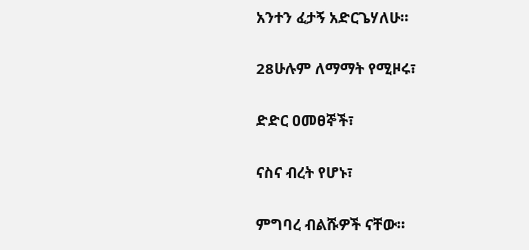አንተን ፈታኝ አድርጌሃለሁ።

28ሁሉም ለማማት የሚዞሩ፣

ድድር ዐመፀኞች፣

ናስና ብረት የሆኑ፣

ምግባረ ብልሹዎች ናቸው።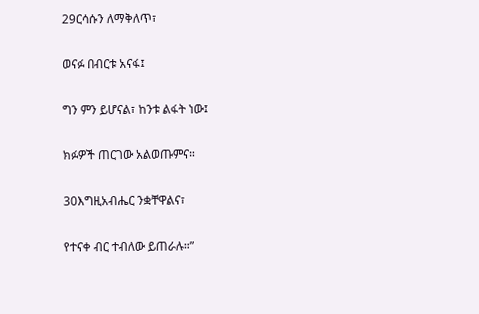29ርሳሱን ለማቅለጥ፣

ወናፉ በብርቱ አናፋ፤

ግን ምን ይሆናል፣ ከንቱ ልፋት ነው፤

ክፉዎች ጠርገው አልወጡምና።

30እግዚአብሔር ንቋቸዋልና፣

የተናቀ ብር ተብለው ይጠራሉ።”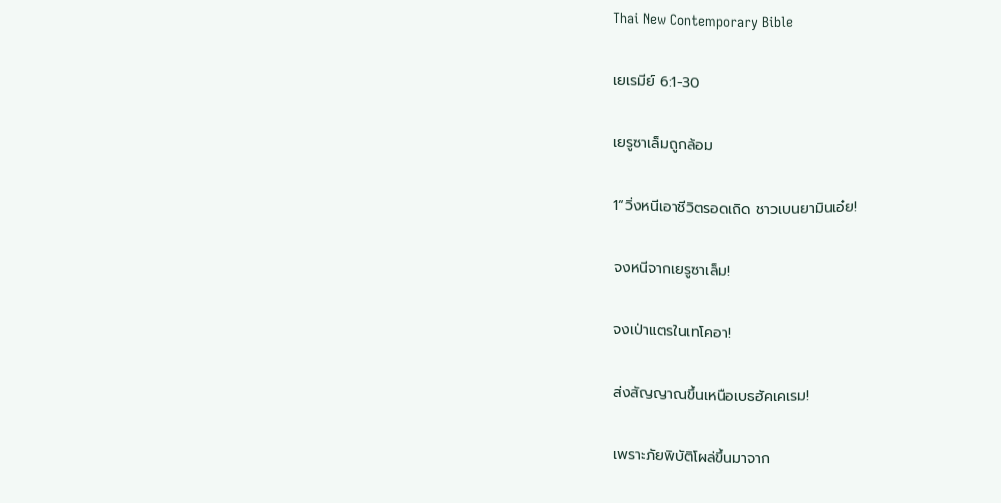Thai New Contemporary Bible

เยเรมีย์ 6:1-30

เยรูซาเล็มถูกล้อม

1“วิ่งหนีเอาชีวิตรอดเถิด ชาวเบนยามินเอ๋ย!

จงหนีจากเยรูซาเล็ม!

จงเป่าแตรในเทโคอา!

ส่งสัญญาณขึ้นเหนือเบธฮัคเคเรม!

เพราะภัยพิบัติโผล่ขึ้นมาจาก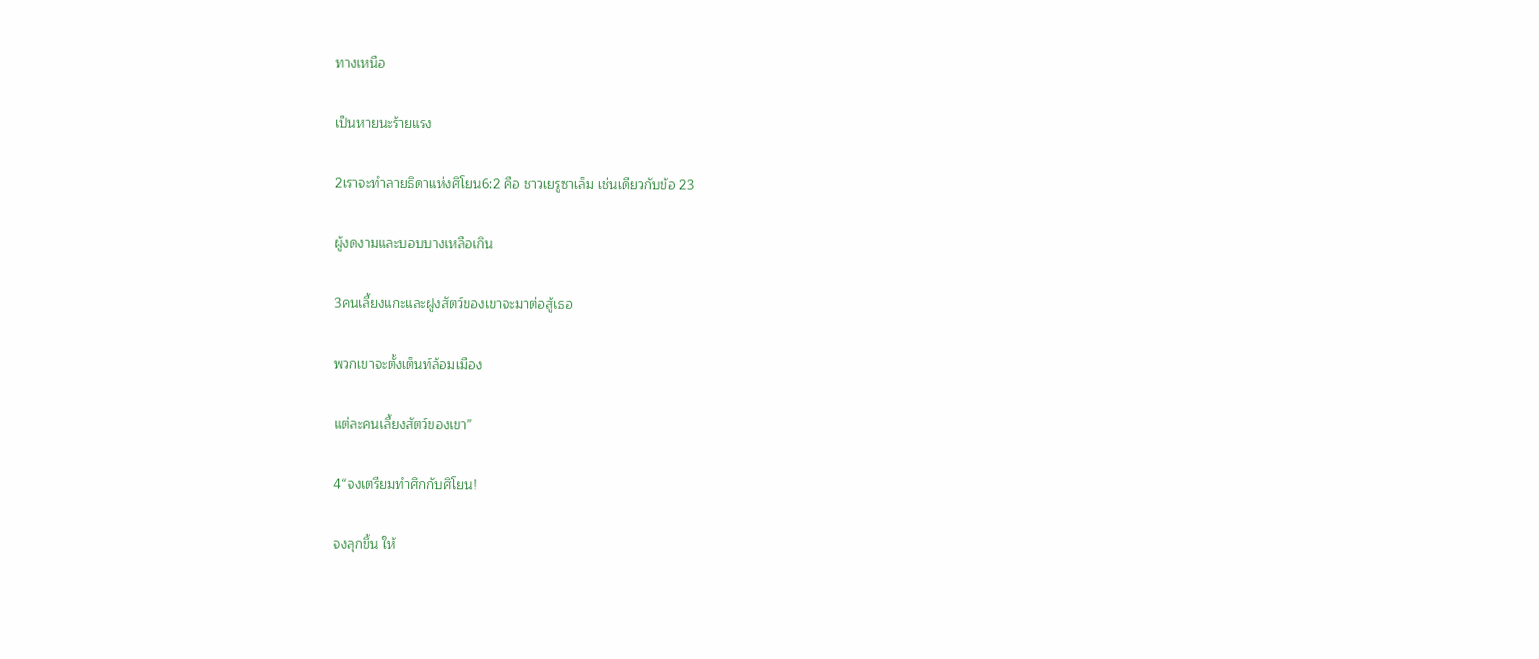ทางเหนือ

เป็นหายนะร้ายแรง

2เราจะทำลายธิดาแห่งศิโยน6:2 คือ ชาวเยรูซาเล็ม เช่นเดียวกับข้อ 23

ผู้งดงามและบอบบางเหลือเกิน

3คนเลี้ยงแกะและฝูงสัตว์ของเขาจะมาต่อสู้เธอ

พวกเขาจะตั้งเต็นท์ล้อมเมือง

แต่ละคนเลี้ยงสัตว์ของเขา”

4“จงเตรียมทำศึกกับศิโยน!

จงลุกขึ้น ให้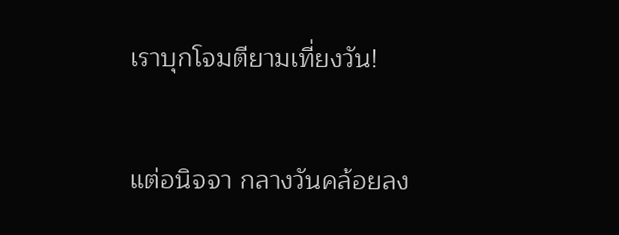เราบุกโจมตียามเที่ยงวัน!

แต่อนิจจา กลางวันคล้อยลง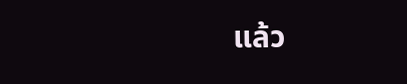แล้ว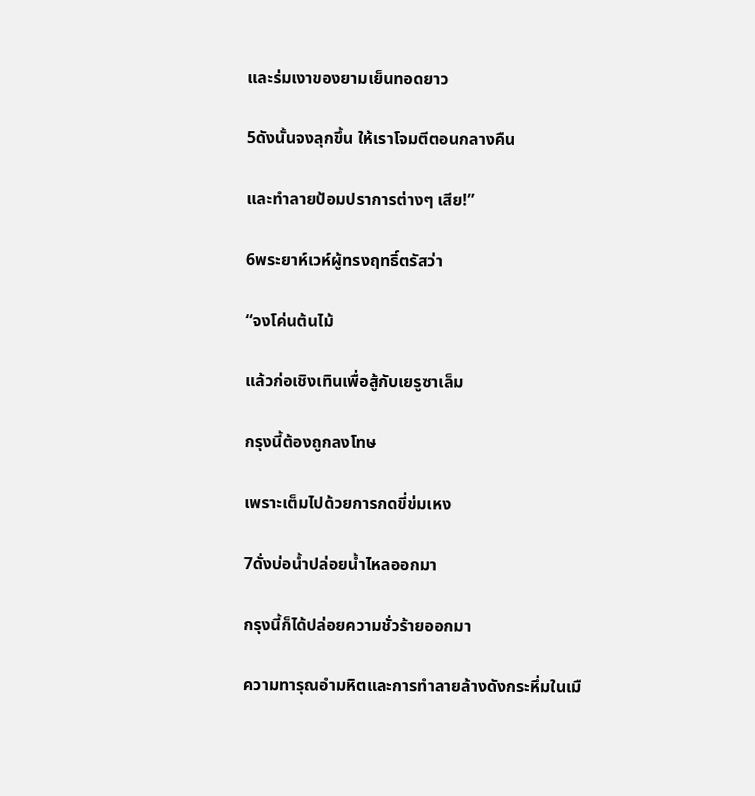และร่มเงาของยามเย็นทอดยาว

5ดังนั้นจงลุกขึ้น ให้เราโจมตีตอนกลางคืน

และทำลายป้อมปราการต่างๆ เสีย!”

6พระยาห์เวห์ผู้ทรงฤทธิ์ตรัสว่า

“จงโค่นต้นไม้

แล้วก่อเชิงเทินเพื่อสู้กับเยรูซาเล็ม

กรุงนี้ต้องถูกลงโทษ

เพราะเต็มไปด้วยการกดขี่ข่มเหง

7ดั่งบ่อน้ำปล่อยน้ำไหลออกมา

กรุงนี้ก็ได้ปล่อยความชั่วร้ายออกมา

ความทารุณอำมหิตและการทำลายล้างดังกระหึ่มในเมื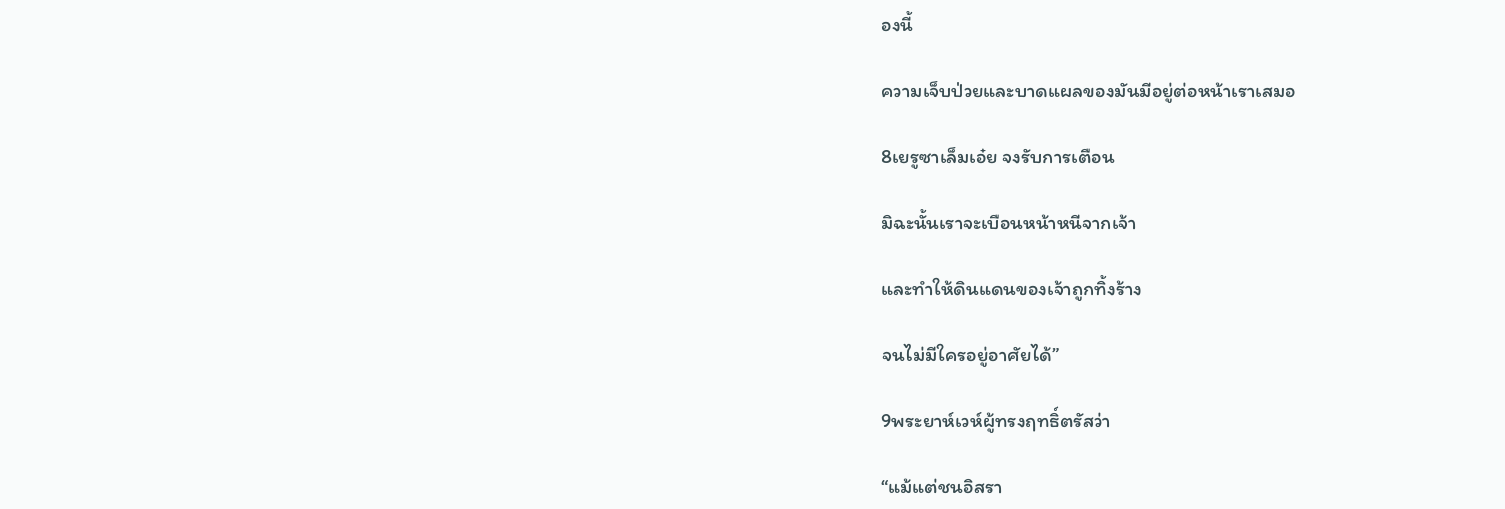องนี้

ความเจ็บป่วยและบาดแผลของมันมีอยู่ต่อหน้าเราเสมอ

8เยรูซาเล็มเอ๋ย จงรับการเตือน

มิฉะนั้นเราจะเบือนหน้าหนีจากเจ้า

และทำให้ดินแดนของเจ้าถูกทิ้งร้าง

จนไม่มีใครอยู่อาศัยได้”

9พระยาห์เวห์ผู้ทรงฤทธิ์ตรัสว่า

“แม้แต่ชนอิสรา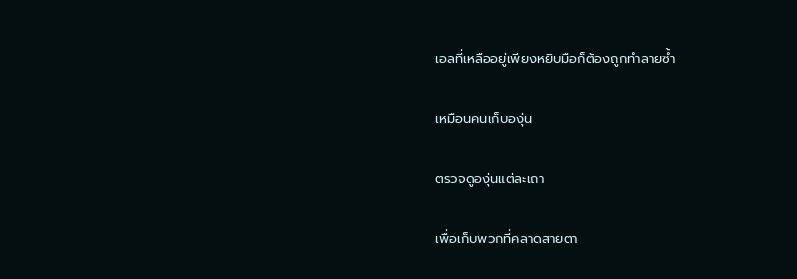เอลที่เหลืออยู่เพียงหยิบมือก็ต้องถูกทำลายซ้ำ

เหมือนคนเก็บองุ่น

ตรวจดูองุ่นแต่ละเถา

เพื่อเก็บพวกที่คลาดสายตา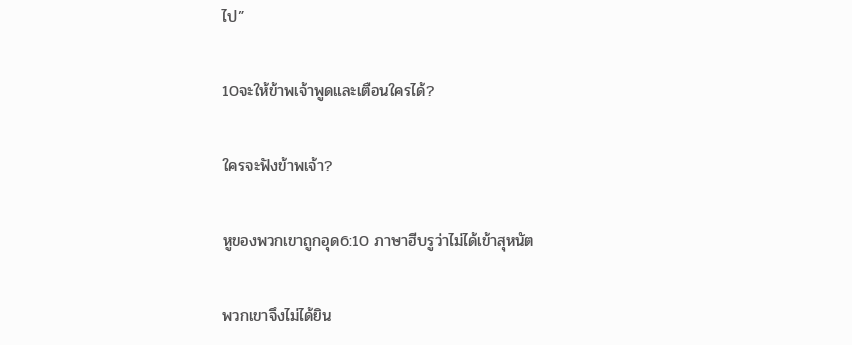ไป”

10จะให้ข้าพเจ้าพูดและเตือนใครได้?

ใครจะฟังข้าพเจ้า?

หูของพวกเขาถูกอุด6:10 ภาษาฮีบรูว่าไม่ได้เข้าสุหนัต

พวกเขาจึงไม่ได้ยิน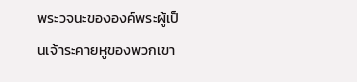พระวจนะขององค์พระผู้เป็นเจ้าระคายหูของพวกเขา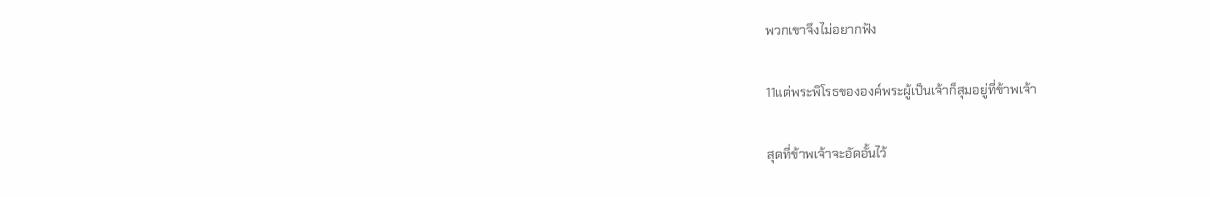พวกเขาจึงไม่อยากฟัง

11แต่พระพิโรธขององค์พระผู้เป็นเจ้าก็สุมอยู่ที่ข้าพเจ้า

สุดที่ข้าพเจ้าจะอัดอั้นไว้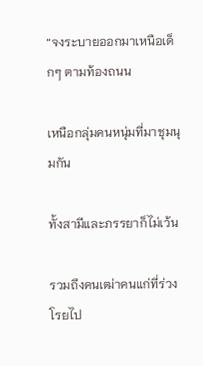“จงระบายออกมาเหนือเด็กๆ ตามท้องถนน

เหนือกลุ่มคนหนุ่มที่มาชุมนุมกัน

ทั้งสามีและภรรยาก็ไม่เว้น

รวมถึงคนเฒ่าคนแก่ที่ร่วงโรยไป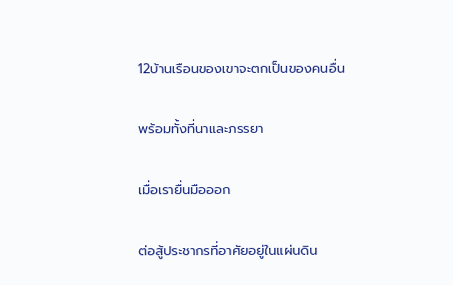12บ้านเรือนของเขาจะตกเป็นของคนอื่น

พร้อมทั้งที่นาและภรรยา

เมื่อเรายื่นมือออก

ต่อสู้ประชากรที่อาศัยอยู่ในแผ่นดิน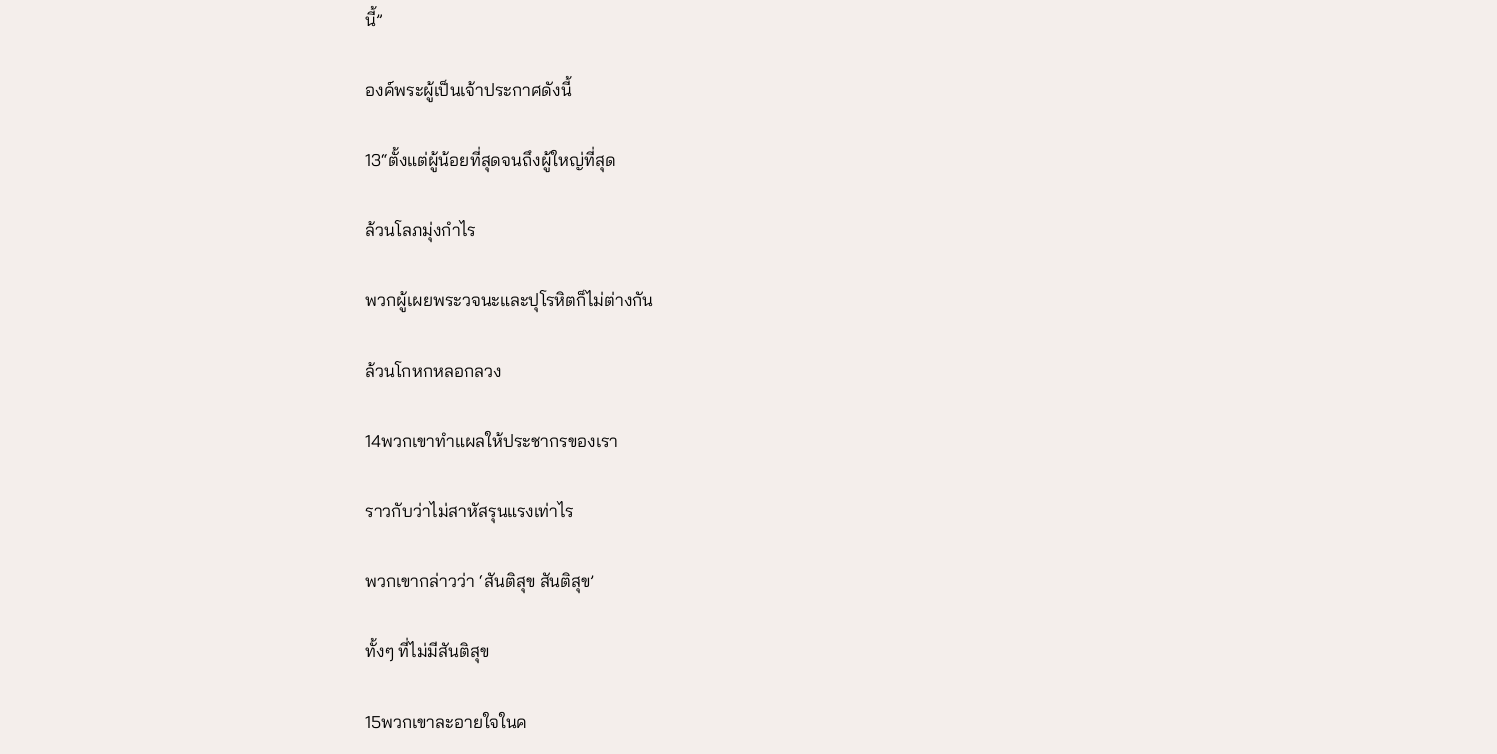นี้”

องค์พระผู้เป็นเจ้าประกาศดังนี้

13“ตั้งแต่ผู้น้อยที่สุดจนถึงผู้ใหญ่ที่สุด

ล้วนโลภมุ่งกำไร

พวกผู้เผยพระวจนะและปุโรหิตก็ไม่ต่างกัน

ล้วนโกหกหลอกลวง

14พวกเขาทำแผลให้ประชากรของเรา

ราวกับว่าไม่สาหัสรุนแรงเท่าไร

พวกเขากล่าวว่า ‘สันติสุข สันติสุข’

ทั้งๆ ที่ไม่มีสันติสุข

15พวกเขาละอายใจในค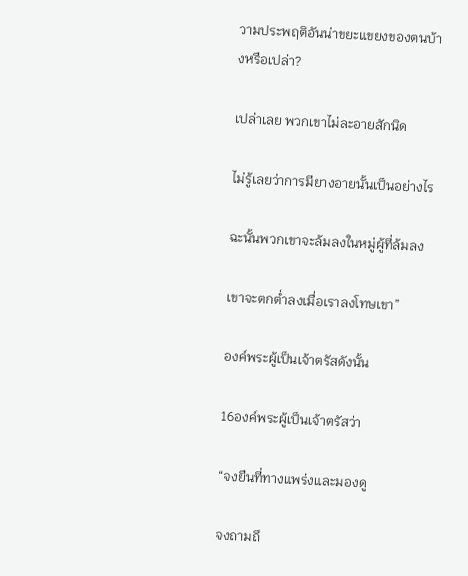วามประพฤติอันน่าขยะแขยงของตนบ้างหรือเปล่า?

เปล่าเลย พวกเขาไม่ละอายสักนิด

ไม่รู้เลยว่าการมียางอายนั้นเป็นอย่างไร

ฉะนั้นพวกเขาจะล้มลงในหมู่ผู้ที่ล้มลง

เขาจะตกต่ำลงเมื่อเราลงโทษเขา”

องค์พระผู้เป็นเจ้าตรัสดังนั้น

16องค์พระผู้เป็นเจ้าตรัสว่า

“จงยืนที่ทางแพร่งและมองดู

จงถามถึ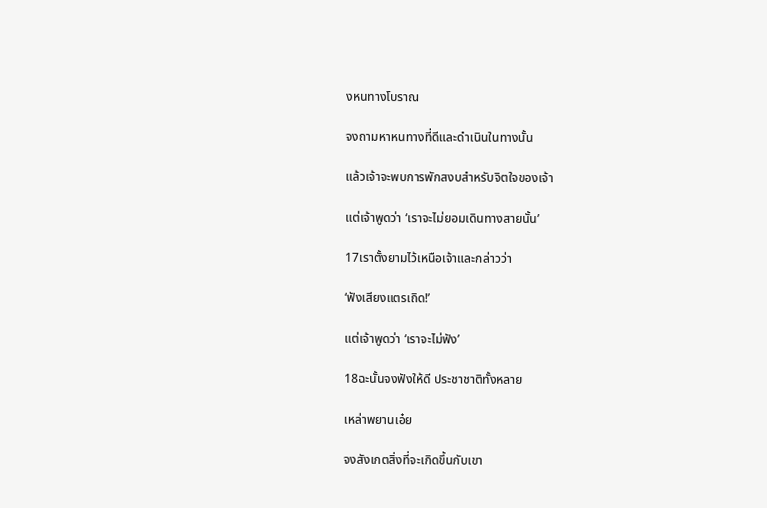งหนทางโบราณ

จงถามหาหนทางที่ดีและดำเนินในทางนั้น

แล้วเจ้าจะพบการพักสงบสำหรับจิตใจของเจ้า

แต่เจ้าพูดว่า ‘เราจะไม่ยอมเดินทางสายนั้น’

17เราตั้งยามไว้เหนือเจ้าและกล่าวว่า

‘ฟังเสียงแตรเถิด!’

แต่เจ้าพูดว่า ‘เราจะไม่ฟัง’

18ฉะนั้นจงฟังให้ดี ประชาชาติทั้งหลาย

เหล่าพยานเอ๋ย

จงสังเกตสิ่งที่จะเกิดขึ้นกับเขา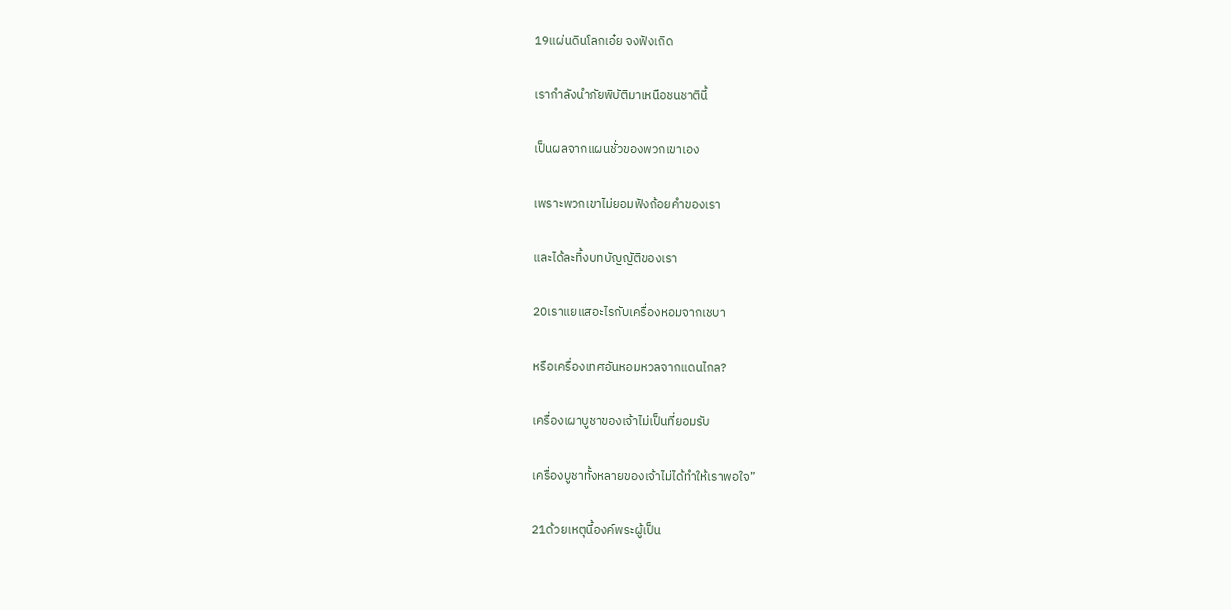19แผ่นดินโลกเอ๋ย จงฟังเถิด

เรากำลังนำภัยพิบัติมาเหนือชนชาตินี้

เป็นผลจากแผนชั่วของพวกเขาเอง

เพราะพวกเขาไม่ยอมฟังถ้อยคำของเรา

และได้ละทิ้งบทบัญญัติของเรา

20เราแยแสอะไรกับเครื่องหอมจากเชบา

หรือเครื่องเทศอันหอมหวลจากแดนไกล?

เครื่องเผาบูชาของเจ้าไม่เป็นที่ยอมรับ

เครื่องบูชาทั้งหลายของเจ้าไม่ได้ทำให้เราพอใจ”

21ด้วยเหตุนี้องค์พระผู้เป็น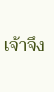เจ้าจึง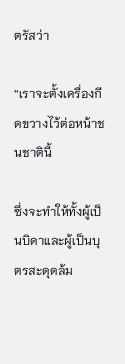ตรัสว่า

“เราจะตั้งเครื่องกีดขวางไว้ต่อหน้าชนชาตินี้

ซึ่งจะทำให้ทั้งผู้เป็นบิดาและผู้เป็นบุตรสะดุดล้ม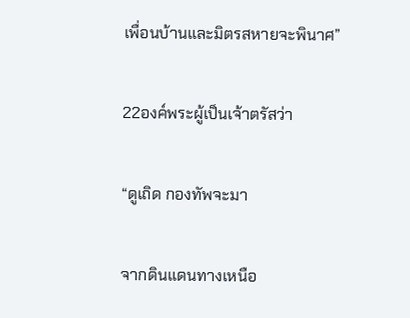เพื่อนบ้านและมิตรสหายจะพินาศ”

22องค์พระผู้เป็นเจ้าตรัสว่า

“ดูเถิด กองทัพจะมา

จากดินแดนทางเหนือ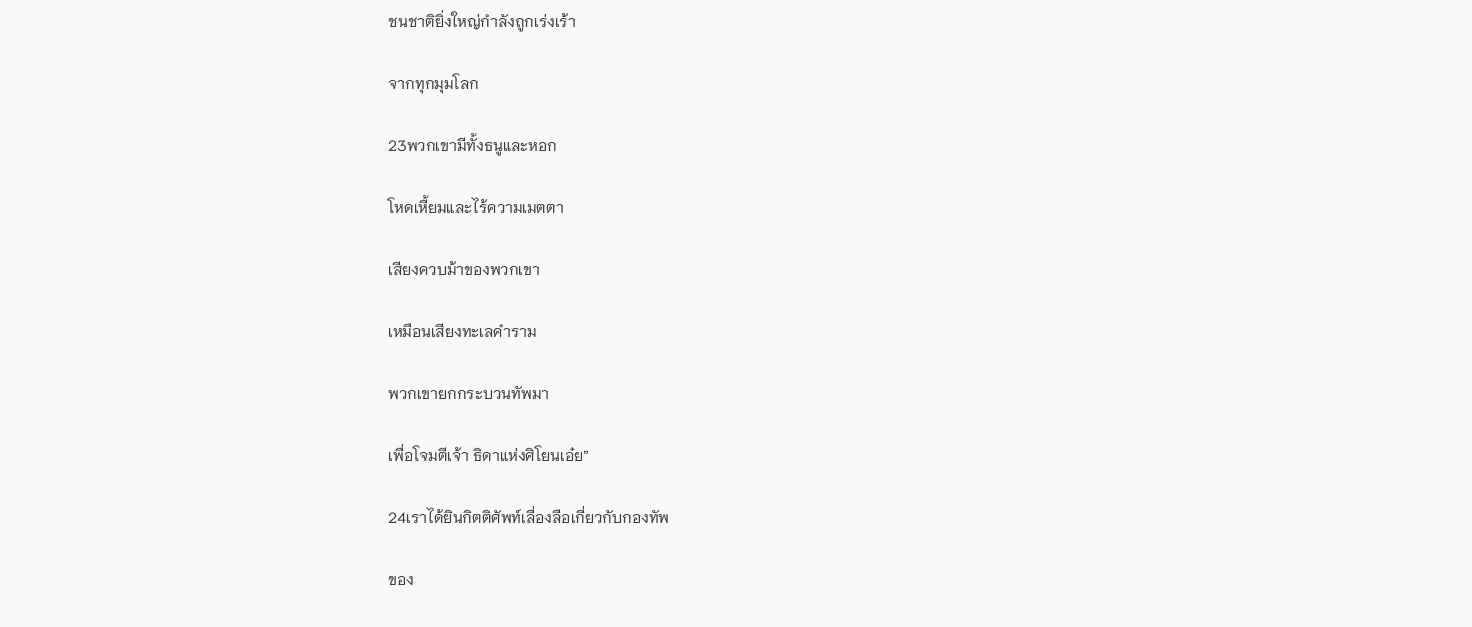ชนชาติยิ่งใหญ่กำลังถูกเร่งเร้า

จากทุกมุมโลก

23พวกเขามีทั้งธนูและหอก

โหดเหี้ยมและไร้ความเมตตา

เสียงควบม้าของพวกเขา

เหมือนเสียงทะเลคำราม

พวกเขายกกระบวนทัพมา

เพื่อโจมตีเจ้า ธิดาแห่งศิโยนเอ๋ย”

24เราได้ยินกิตติศัพท์เลื่องลือเกี่ยวกับกองทัพ

ของ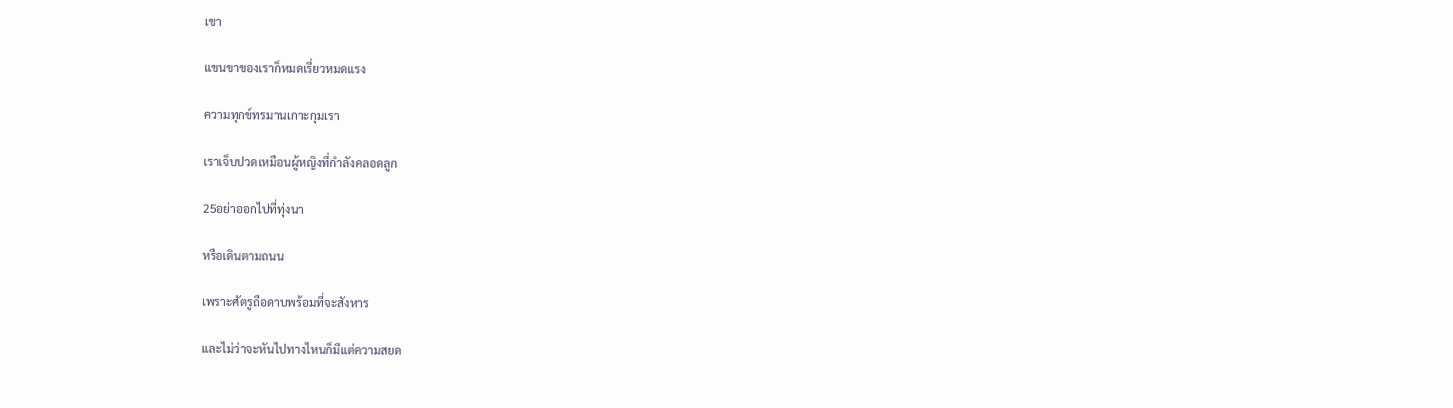เขา

แขนขาของเราก็หมดเรี่ยวหมดแรง

ความทุกข์ทรมานเกาะกุมเรา

เราเจ็บปวดเหมือนผู้หญิงที่กำลังคลอดลูก

25อย่าออกไปที่ทุ่งนา

หรือเดินตามถนน

เพราะศัตรูถือดาบพร้อมที่จะสังหาร

และไม่ว่าจะหันไปทางไหนก็มีแต่ความสยด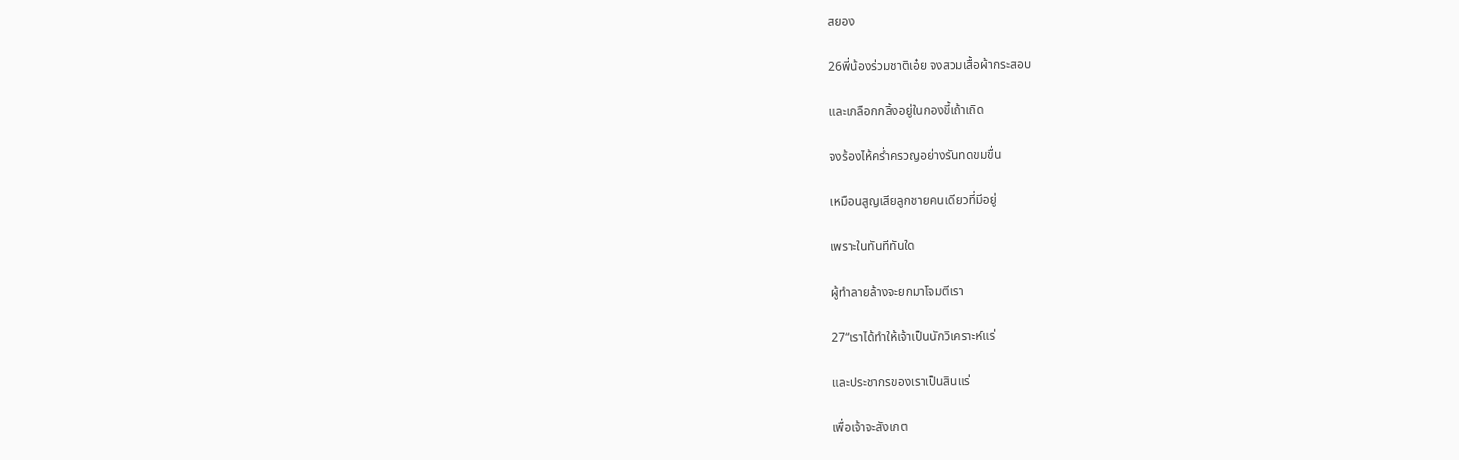สยอง

26พี่น้องร่วมชาติเอ๋ย จงสวมเสื้อผ้ากระสอบ

และเกลือกกลิ้งอยู่ในกองขี้เถ้าเถิด

จงร้องไห้คร่ำครวญอย่างรันทดขมขื่น

เหมือนสูญเสียลูกชายคนเดียวที่มีอยู่

เพราะในทันทีทันใด

ผู้ทำลายล้างจะยกมาโจมตีเรา

27“เราได้ทำให้เจ้าเป็นนักวิเคราะห์แร่

และประชากรของเราเป็นสินแร่

เพื่อเจ้าจะสังเกต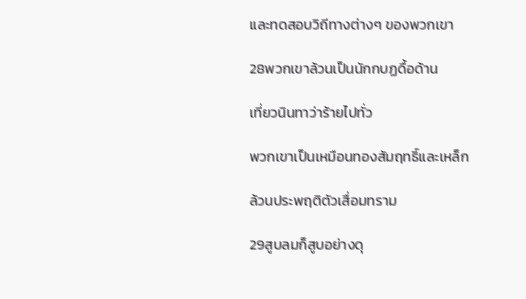และทดสอบวิถีทางต่างๆ ของพวกเขา

28พวกเขาล้วนเป็นนักกบฏดื้อด้าน

เที่ยวนินทาว่าร้ายไปทั่ว

พวกเขาเป็นเหมือนทองสัมฤทธิ์และเหล็ก

ล้วนประพฤติตัวเสื่อมทราม

29สูบลมก็สูบอย่างดุ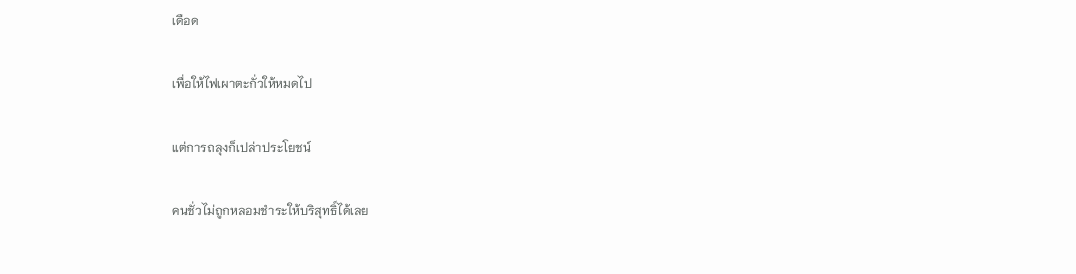เดือด

เพื่อให้ไฟเผาตะกั่วให้หมดไป

แต่การถลุงก็เปล่าประโยชน์

คนชั่วไม่ถูกหลอมชำระให้บริสุทธิ์ได้เลย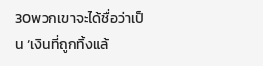30พวกเขาจะได้ชื่อว่าเป็น ‘เงินที่ถูกทิ้งแล้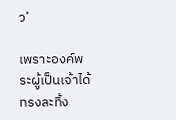ว’

เพราะองค์พระผู้เป็นเจ้าได้ทรงละทิ้ง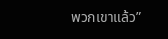พวกเขาแล้ว”